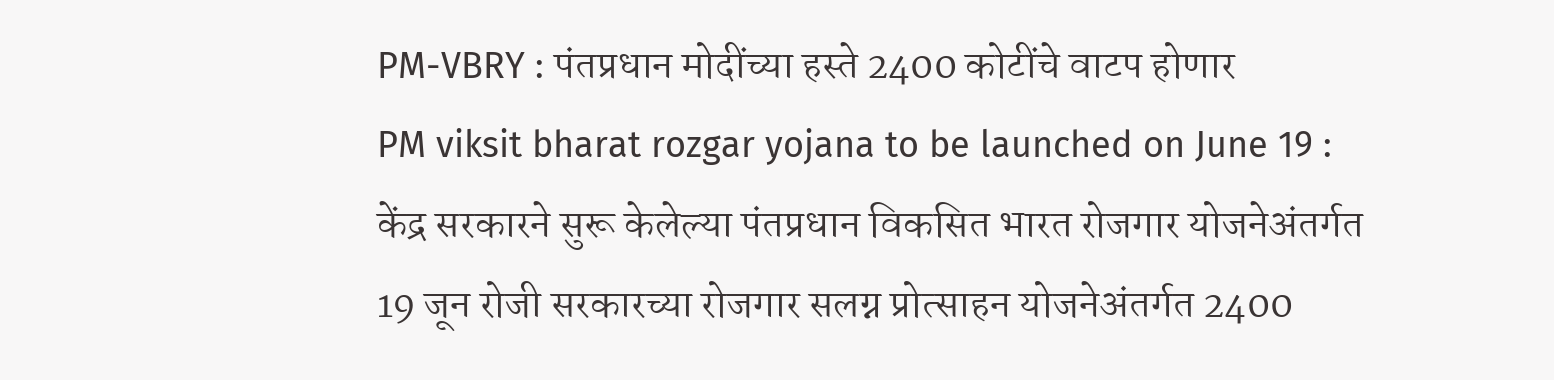PM-VBRY : पंतप्रधान मोदींच्या हस्ते 2400 कोटींचे वाटप होणार
PM viksit bharat rozgar yojana to be launched on June 19 : केंद्र सरकारने सुरू केलेल्या पंतप्रधान विकसित भारत रोजगार योजनेअंतर्गत 19 जून रोजी सरकारच्या रोजगार सलग्न प्रोत्साहन योजनेअंतर्गत 2400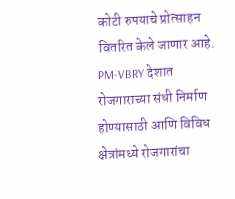कोटी रुपयाचे प्रोत्साहन वितरित केले जाणार आहे.
PM-VBRY देशात रोजगाराच्या संधी निर्माण होण्यासाठी आणि विविध क्षेत्रांमध्ये रोजगारांचा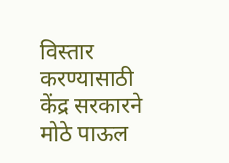विस्तार करण्यासाठी केंद्र सरकारने मोठे पाऊल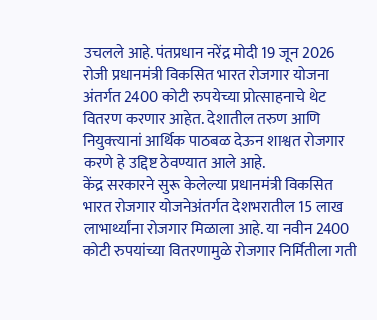उचलले आहे. पंतप्रधान नरेंद्र मोदी 19 जून 2026 रोजी प्रधानमंत्री विकसित भारत रोजगार योजना अंतर्गत 2400 कोटी रुपयेच्या प्रोत्साहनाचे थेट वितरण करणार आहेत. देशातील तरुण आणि नियुक्त्यानां आर्थिक पाठबळ देऊन शाश्वत रोजगार करणे हे उद्दिष्ट ठेवण्यात आले आहे.
केंद्र सरकारने सुरू केलेल्या प्रधानमंत्री विकसित भारत रोजगार योजनेअंतर्गत देशभरातील 15 लाख लाभार्थ्यांना रोजगार मिळाला आहे. या नवीन 2400 कोटी रुपयांच्या वितरणामुळे रोजगार निर्मितीला गती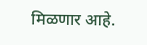मिळणार आहे.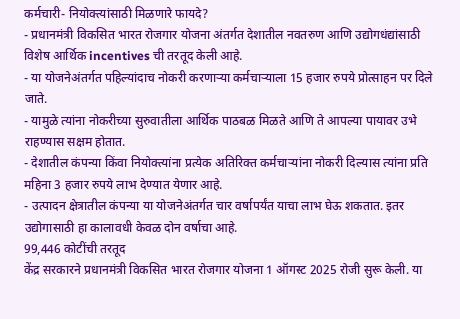कर्मचारी- नियोक्त्यांसाठी मिळणारे फायदे?
- प्रधानमंत्री विकसित भारत रोजगार योजना अंतर्गत देशातील नवतरुण आणि उद्योगधंद्यांसाठी विशेष आर्थिक incentives ची तरतूद केली आहे.
- या योजनेअंतर्गत पहिल्यांदाच नोकरी करणाऱ्या कर्मचाऱ्याला 15 हजार रुपये प्रोत्साहन पर दिले जाते.
- यामुळे त्यांना नोकरीच्या सुरुवातीला आर्थिक पाठबळ मिळते आणि ते आपल्या पायावर उभे राहण्यास सक्षम होतात.
- देशातील कंपन्या किंवा नियोक्त्यांना प्रत्येक अतिरिक्त कर्मचाऱ्यांना नोकरी दिल्यास त्यांना प्रति महिना 3 हजार रुपये लाभ देण्यात येणार आहे.
- उत्पादन क्षेत्रातील कंपन्या या योजनेअंतर्गत चार वर्षापर्यंत याचा लाभ घेऊ शकतात. इतर उद्योगासाठी हा कालावधी केवळ दोन वर्षाचा आहे.
99,446 कोटींची तरतूद
केंद्र सरकारने प्रधानमंत्री विकसित भारत रोजगार योजना 1 ऑगस्ट 2025 रोजी सुरू केली. या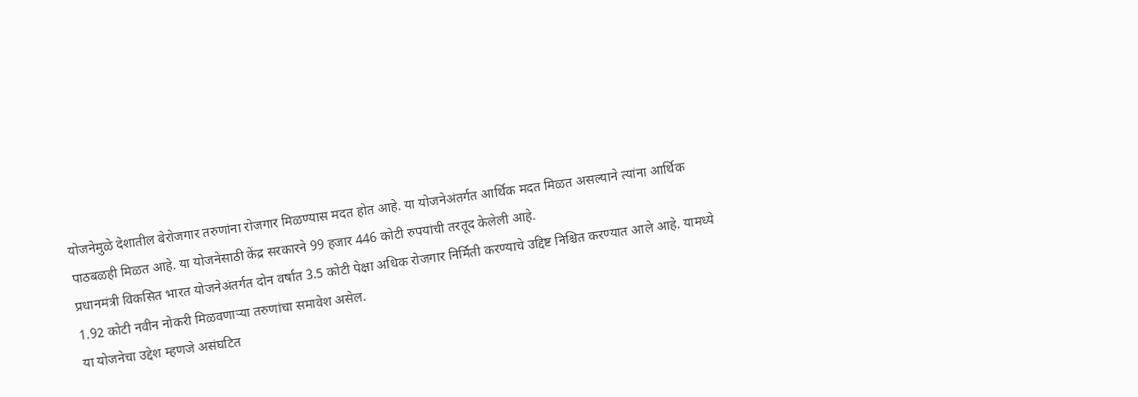योजनेमुळे देशातील बेरोजगार तरुणांना रोजगार मिळण्यास मदत होत आहे. या योजनेअंतर्गत आर्थिक मदत मिळत असल्याने त्यांना आर्थिक पाठबळही मिळत आहे. या योजनेसाठी केंद्र सरकारने 99 हजार 446 कोटी रुपयांची तरतूद केलेली आहे.
प्रधानमंत्री विकसित भारत योजनेअंतर्गत दोन वर्षात 3.5 कोटी पेक्षा अधिक रोजगार निर्मिती करण्याचे उद्दिष्ट निश्चित करण्यात आले आहे. यामध्ये 1.92 कोटी नवीन नोकरी मिळवणाऱ्या तरुणांचा समावेश असेल.
या योजनेचा उद्देश म्हणजे असंघटित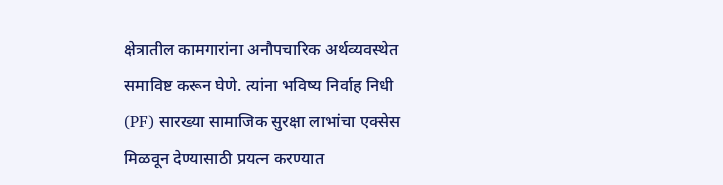क्षेत्रातील कामगारांना अनौपचारिक अर्थव्यवस्थेत समाविष्ट करून घेणे. त्यांना भविष्य निर्वाह निधी (PF) सारख्या सामाजिक सुरक्षा लाभांचा एक्सेस मिळवून देण्यासाठी प्रयत्न करण्यात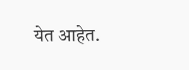येत आहेत.